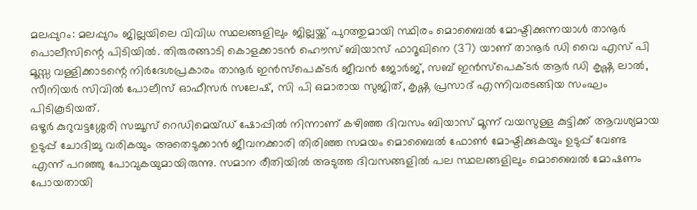മലപ്പുറം: മലപ്പുറം ജില്ലയിലെ വിവിധ സ്ഥലങ്ങളിലും ജില്ലയ്ക്ക് പുറത്തുമായി സ്ഥിരം മൊബൈൽ മോഷ്ടിക്കുന്നയാൾ താനൂർ പൊലീസിന്റെ പിടിയിൽ. തിരുരങ്ങാടി കൊളക്കാടൻ ഹൌസ് ബിയാസ് ഫാറൂഖിനെ (37) യാണ് താനൂർ ഡി വൈ എസ് പി മൂസ്സ വള്ളിക്കാടന്റെ നിർദേശപ്രകാരം താനൂർ ഇൻസ്പെക്ടർ ജീവൻ ജോർജ്, സബ് ഇൻസ്പെക്ടർ ആർ ഡി കൃഷ്ണ ലാൽ, സീനിയർ സിവിൽ പോലീസ് ഓഫീസർ സലേഷ്, സി പി ഒമാരായ സുജിത്, കൃഷ്ണ പ്രസാദ് എന്നിവരടങ്ങിയ സംഘം പിടികൂടിയത്.
ഒഴൂർ കുറുവട്ടശ്ശേരി സച്ചൂസ് റെഡിമെയ്ഡ് ഷോപ്പിൽ നിന്നാണ് കഴിഞ്ഞ ദിവസം ബിയാസ് മൂന്ന് വയസുള്ള കുട്ടിക്ക് ആവശ്യമായ ഉടുപ്പ് ചോദിച്ചു വരികയും അതെടുക്കാൻ ജീവനക്കാരി തിരിഞ്ഞ സമയം മൊബൈൽ ഫോൺ മോഷ്ടിക്കുകയും ഉടുപ്പ് വേണ്ട എന്ന് പറഞ്ഞു പോവുകയുമായിരുന്നു. സമാന രീതിയിൽ അടുത്ത ദിവസങ്ങളിൽ പല സ്ഥലങ്ങളിലും മൊബൈൽ മോഷണം പോയതായി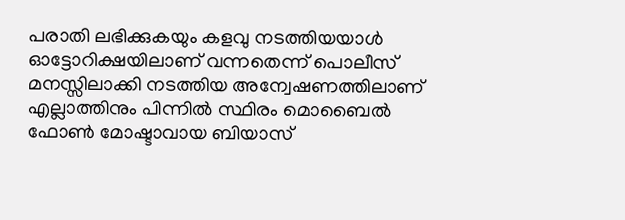പരാതി ലഭിക്കുകയും കളവു നടത്തിയയാൾ ഓട്ടോറിക്ഷയിലാണ് വന്നതെന്ന് പൊലീസ് മനസ്സിലാക്കി നടത്തിയ അന്വേഷണത്തിലാണ് എല്ലാത്തിനും പിന്നിൽ സ്ഥിരം മൊബൈൽ ഫോൺ മോഷ്ടാവായ ബിയാസ്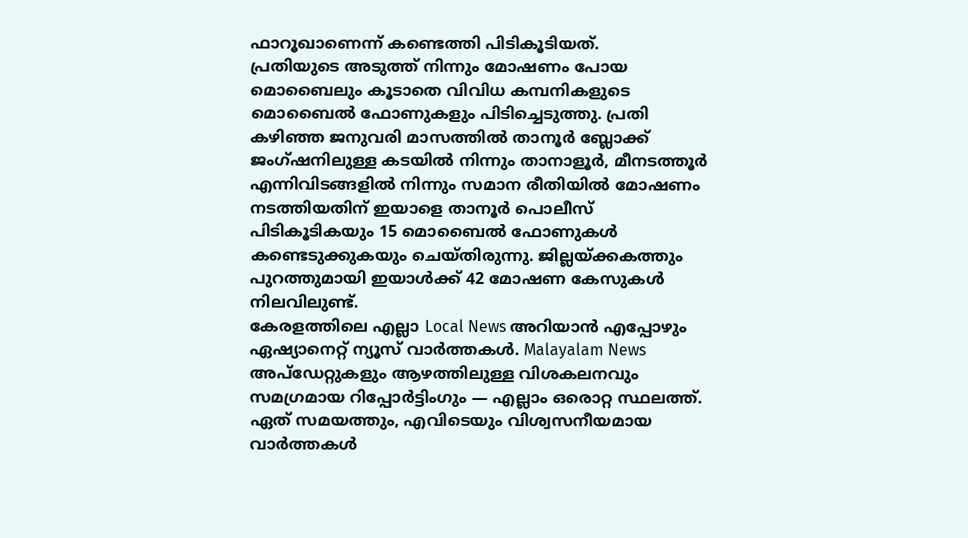ഫാറൂഖാണെന്ന് കണ്ടെത്തി പിടികൂടിയത്.
പ്രതിയുടെ അടുത്ത് നിന്നും മോഷണം പോയ മൊബൈലും കൂടാതെ വിവിധ കമ്പനികളുടെ മൊബൈൽ ഫോണുകളും പിടിച്ചെടുത്തു. പ്രതി കഴിഞ്ഞ ജനുവരി മാസത്തിൽ താനൂർ ബ്ലോക്ക് ജംഗ്ഷനിലുള്ള കടയിൽ നിന്നും താനാളൂർ, മീനടത്തൂർ എന്നിവിടങ്ങളിൽ നിന്നും സമാന രീതിയിൽ മോഷണം നടത്തിയതിന് ഇയാളെ താനൂർ പൊലീസ് പിടികൂടികയും 15 മൊബൈൽ ഫോണുകൾ കണ്ടെടുക്കുകയും ചെയ്തിരുന്നു. ജില്ലയ്ക്കകത്തും പുറത്തുമായി ഇയാൾക്ക് 42 മോഷണ കേസുകൾ നിലവിലുണ്ട്.
കേരളത്തിലെ എല്ലാ Local News അറിയാൻ എപ്പോഴും ഏഷ്യാനെറ്റ് ന്യൂസ് വാർത്തകൾ. Malayalam News അപ്ഡേറ്റുകളും ആഴത്തിലുള്ള വിശകലനവും സമഗ്രമായ റിപ്പോർട്ടിംഗും — എല്ലാം ഒരൊറ്റ സ്ഥലത്ത്. ഏത് സമയത്തും, എവിടെയും വിശ്വസനീയമായ വാർത്തകൾ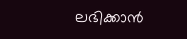ലഭിക്കാൻ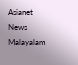Asianet News Malayalam